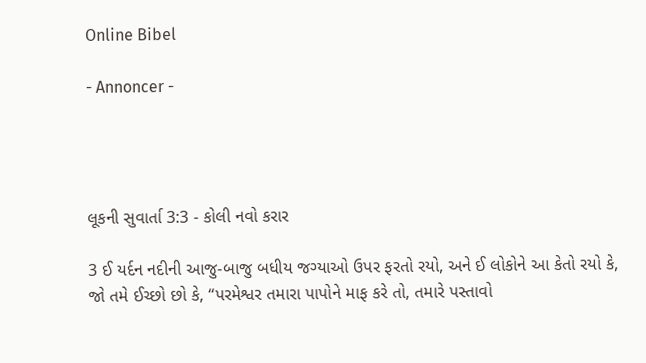Online Bibel

- Annoncer -




લૂકની સુવાર્તા 3:3 - કોલી નવો કરાર

3 ઈ યર્દન નદીની આજુ-બાજુ બધીય જગ્યાઓ ઉપર ફરતો રયો, અને ઈ લોકોને આ કેતો રયો કે, જો તમે ઈચ્છો છો કે, “પરમેશ્વર તમારા પાપોને માફ કરે તો, તમારે પસ્તાવો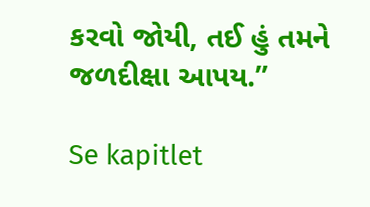કરવો જોયી, તઈ હું તમને જળદીક્ષા આપય.”

Se kapitlet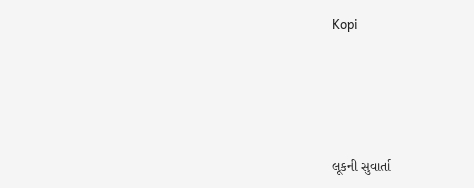Kopi




લૂકની સુવાર્તા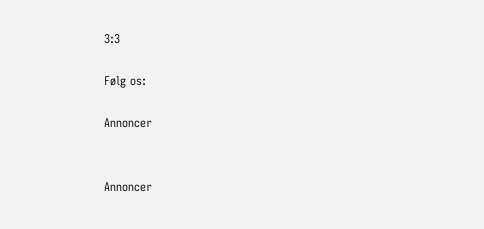3:3

Følg os:

Annoncer


Annoncer